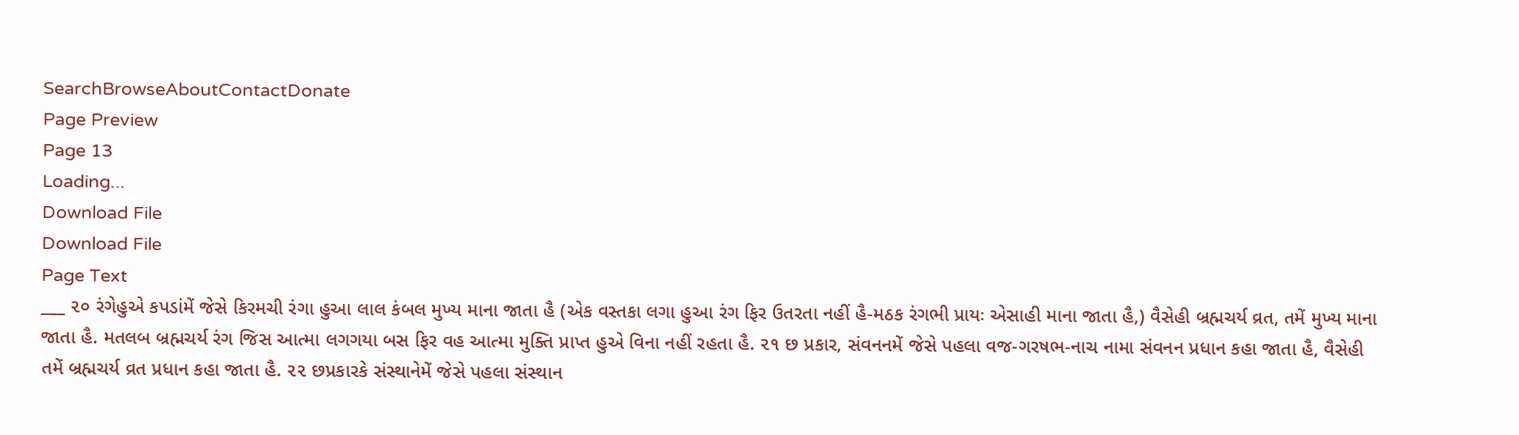SearchBrowseAboutContactDonate
Page Preview
Page 13
Loading...
Download File
Download File
Page Text
___ ૨૦ રંગેહુએ કપડાંમેં જેસે કિરમચી રંગા હુઆ લાલ કંબલ મુખ્ય માના જાતા હૈ (એક વસ્તકા લગા હુઆ રંગ ફિર ઉતરતા નહીં હૈ-મઠક રંગભી પ્રાયઃ એસાહી માના જાતા હૈ,) વૈસેહી બ્રહ્મચર્ય વ્રત, તમેં મુખ્ય માના જાતા હૈ. મતલબ બ્રહ્મચર્ય રંગ જિસ આત્મા લગગયા બસ ફિર વહ આત્મા મુક્તિ પ્રાપ્ત હુએ વિના નહીં રહતા હૈ. ૨૧ છ પ્રકાર, સંવનનમેં જેસે પહલા વજ-ગરષભ-નાચ નામા સંવનન પ્રધાન કહા જાતા હૈ, વૈસેહી તમેં બ્રહ્મચર્ય વ્રત પ્રધાન કહા જાતા હૈ. ૨૨ છપ્રકારકે સંસ્થાનેમેં જેસે પહલા સંસ્થાન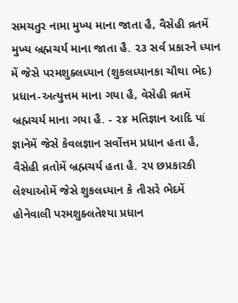સમચતુર નામા મુખ્ય માના જાતા હૈ, વૈસેહી વ્રતમેં મુખ્ય બ્રહ્મચર્ય માના જાતા હૈ. ૨૩ સર્વ પ્રકારને ધ્યાન મેં જેસે પરમશુક્લધ્યાન (શુકલધ્યાનકા ચૌથા ભેદ) પ્રધાન-અત્યુત્તમ માના ગયા હૈ, વેસેહી વ્રતમેં બ્રહ્મચર્ય માના ગયા હૈ. - ૨૪ મતિજ્ઞાન આદિ પાં જ્ઞાનેમેં જેસે કેવલજ્ઞાન સર્વોત્તમ પ્રધાન હતા હૈ, વૈસેહી વ્રતોમેં બ્રહ્મચર્ય હતા હૈ. ૨૫ છપ્રકારકી લેશ્યાઓમેં જેસે શુકલધ્યાન કે તીસરે ભેદમેં હોનેવાલી પરમશુક્લતેશ્યા પ્રધાન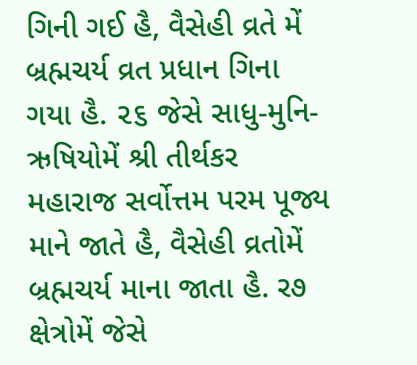ગિની ગઈ હૈ, વૈસેહી વ્રતે મેં બ્રહ્મચર્ય વ્રત પ્રધાન ગિના ગયા હૈ. ૨૬ જેસે સાધુ-મુનિ-ઋષિયોમેં શ્રી તીર્થકર મહારાજ સર્વોત્તમ પરમ પૂજ્ય માને જાતે હૈ, વૈસેહી વ્રતોમેં બ્રહ્મચર્ય માના જાતા હૈ. ર૭ ક્ષેત્રોમેં જેસે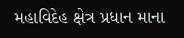મહાવિદેહ ક્ષેત્ર પ્રધાન માના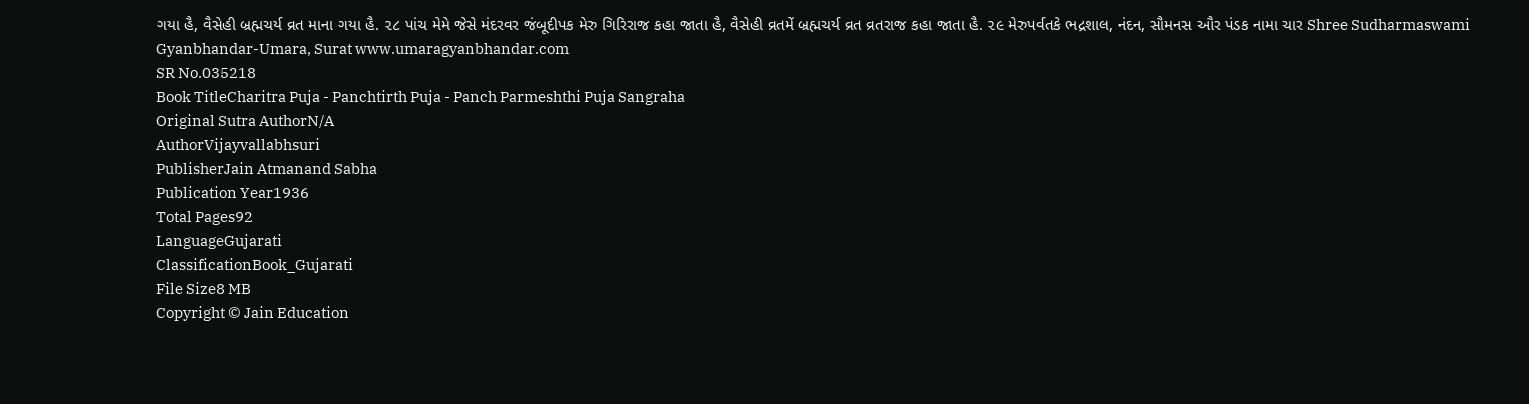ગયા હૈ, વૈસેહી બ્રહ્મચર્ય વ્રત માના ગયા હૈ. ૨૮ પાંચ મેમે જેસે મંદરવર જંબૂદીપક મેરુ ગિરિરાજ કહા જાતા હૈ, વૈસેહી વ્રતમેં બ્રહ્મચર્ય વ્રત વ્રતરાજ કહા જાતા હૈ. ૨૯ મેરુપર્વતકે ભદ્રશાલ, નંદન, સૌમનસ ઔર પંડક નામા ચાર Shree Sudharmaswami Gyanbhandar-Umara, Surat www.umaragyanbhandar.com
SR No.035218
Book TitleCharitra Puja - Panchtirth Puja - Panch Parmeshthi Puja Sangraha
Original Sutra AuthorN/A
AuthorVijayvallabhsuri
PublisherJain Atmanand Sabha
Publication Year1936
Total Pages92
LanguageGujarati
ClassificationBook_Gujarati
File Size8 MB
Copyright © Jain Education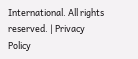International. All rights reserved. | Privacy Policy